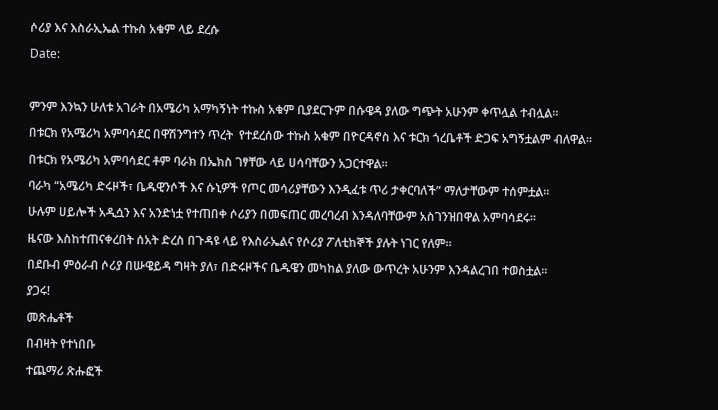ሶሪያ እና እስራኢኤል ተኩስ አቁም ላይ ደረሱ

Date:



ምንም እንኳን ሁለቱ አገራት በአሜሪካ አማካኝነት ተኩስ አቁም ቢያደርጉም በሱዌዳ ያለው ግጭት አሁንም ቀጥሏል ተብሏል።

በቱርክ የአሜሪካ አምባሳደር በዋሽንግተን ጥረት  የተደረሰው ተኩስ አቁም በዮርዳኖስ እና ቱርክ ጎረቤቶች ድጋፍ አግኝቷልም ብለዋል።

በቱርክ የአሜሪካ አምባሳደር ቶም ባራክ በኤክስ ገፃቸው ላይ ሀሳባቸውን አጋርተዋል።

ባራካ “አሜሪካ ድሩዞች፣ ቤዱዊንሶች እና ሱኒዎች የጦር መሳሪያቸውን እንዲፈቱ ጥሪ ታቀርባለች” ማለታቸውም ተሰምቷል።

ሁሉም ሀይሎች አዲሷን እና አንድነቷ የተጠበቀ ሶሪያን በመፍጠር መረባረብ እንዳለባቸውም አስገንዝበዋል አምባሳደሩ።

ዜናው እስከተጠናቀረበት ሰአት ድረስ በጉዳዩ ላይ የእስራኤልና የሶሪያ ፖለቲከኞች ያሉት ነገር የለም።

በደቡብ ምዕራብ ሶሪያ በሡዌይዳ ግዛት ያለ፣ በድሩዞችና ቤዱዌን መካከል ያለው ውጥረት አሁንም እንዳልረገበ ተወስቷል።

ያጋሩ!

መጽሔቶች

በብዛት የተነበቡ

ተጨማሪ ጽሑፎች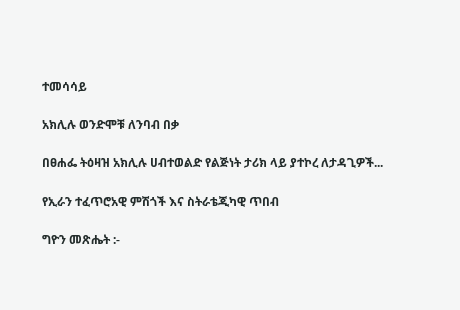ተመሳሳይ

አክሊሉ ወንድሞቹ ለንባብ በቃ

በፀሐፌ ትዕዛዝ አክሊሉ ሀብተወልድ የልጅነት ታሪክ ላይ ያተኮረ ለታዳጊዎች...

የኢራን ተፈጥሮአዊ ምሽጎች እና ስትራቴጂካዊ ጥበብ

ግዮን መጽሔት :-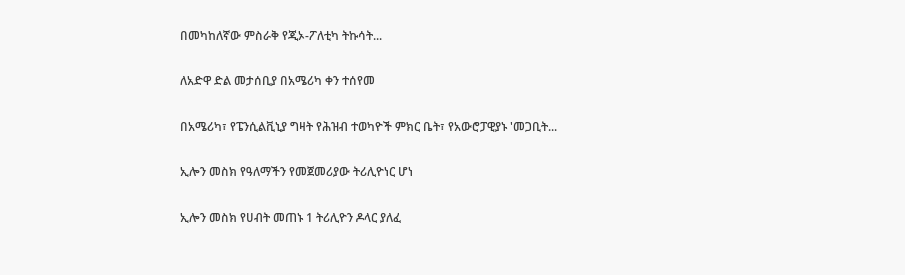በመካከለኛው ምስራቅ የጂኦ-ፖለቲካ ትኩሳት...

ለአድዋ ድል መታሰቢያ በአሜሪካ ቀን ተሰየመ

በአሜሪካ፣ የፔንሲልቪኒያ ግዛት የሕዝብ ተወካዮች ምክር ቤት፣ የአውሮፓዊያኑ 'መጋቢት...

ኢሎን መስክ የዓለማችን የመጀመሪያው ትሪሊዮነር ሆነ

ኢሎን መስክ የሀብት መጠኑ 1 ትሪሊዮን ዶላር ያለፈ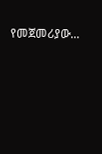የመጀመሪያው...